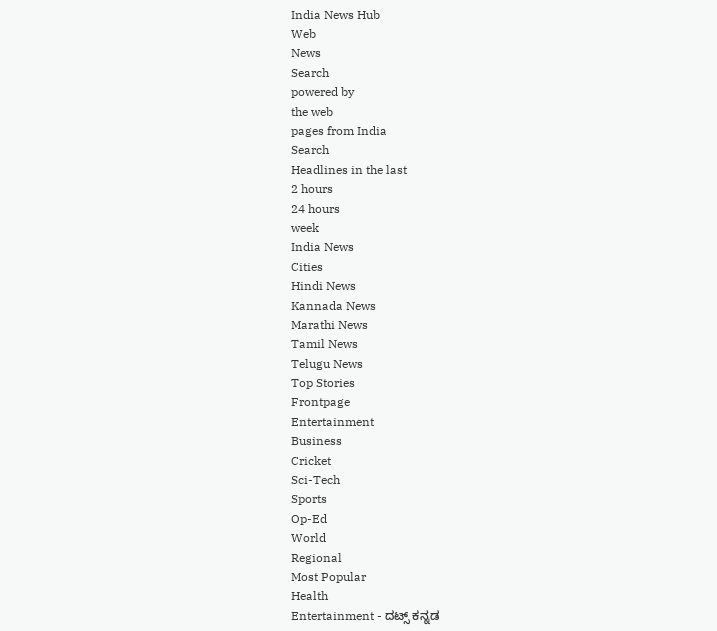India News Hub
Web
News
Search
powered by
the web
pages from India
Search
Headlines in the last
2 hours
24 hours
week
India News
Cities
Hindi News
Kannada News
Marathi News
Tamil News
Telugu News
Top Stories
Frontpage
Entertainment
Business
Cricket
Sci-Tech
Sports
Op-Ed
World
Regional
Most Popular
Health
Entertainment - ದಟ್ಸ್ ಕನ್ನಡ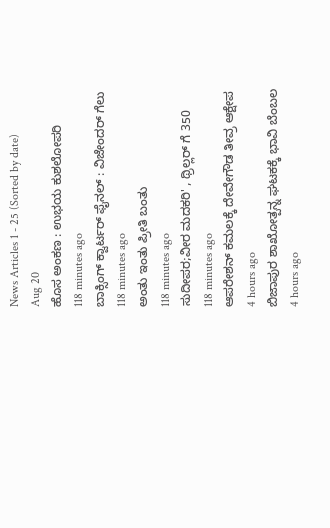News Articles 1 - 25 (Sorted by date)
Aug 20
ಹೊಸ ಅಂಕಣ : ಉಭಯ ಕುಶಲೋಪರಿ
118 minutes ago
ಬಾಕ್ಸಿಂಗ್ ಕ್ವಾರ್ಟರ್ ಫೈನಲ್ : ವಿಜೇಂದರ್ ಗೆಲು
118 minutes ago
ಅಂತು ಇಂತು ಪ್ರೀತಿ ಬಂತು
118 minutes ago
ಸುದೀಪರ;ವೀರ ಮದಕರಿ' , ಥ್ರಿಲ್ಲರ್ ಗೆ 350
118 minutes ago
ಆಪರೇಶನ್ ಕಮಲಕ್ಕೆ ದೇವೇಗೌಡ ತೀವ್ರ ಆಕ್ಷೇಪ
4 hours ago
ಬಿಜಾಪುರ ಶಾಖೋತ್ಪನ್ನ ಘಟಕಕ್ಕೆ ಭಾವಿ ಬೆಂಬಲ
4 hours ago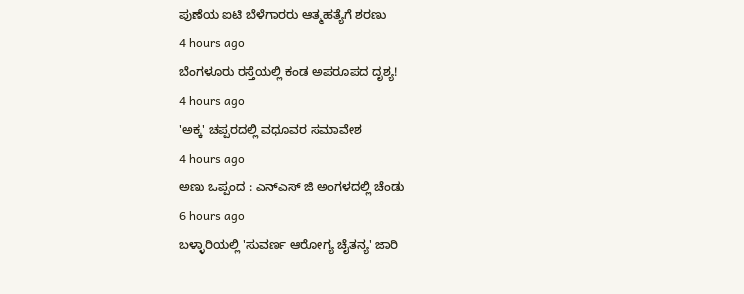ಪುಣೆಯ ಐಟಿ ಬೆಳೆಗಾರರು ಆತ್ಮಹತ್ಯೆಗೆ ಶರಣು
4 hours ago
ಬೆಂಗಳೂರು ರಸ್ತೆಯಲ್ಲಿ ಕಂಡ ಅಪರೂಪದ ದೃಶ್ಯ!
4 hours ago
'ಅಕ್ಕ' ಚಪ್ಪರದಲ್ಲಿ ವಧೂವರ ಸಮಾವೇಶ
4 hours ago
ಅಣು ಒಪ್ಪಂದ : ಎನ್ಎಸ್ ಜಿ ಅಂಗಳದಲ್ಲಿ ಚೆಂಡು
6 hours ago
ಬಳ್ಳಾರಿಯಲ್ಲಿ 'ಸುವರ್ಣ ಆರೋಗ್ಯ ಚೈತನ್ಯ' ಜಾರಿ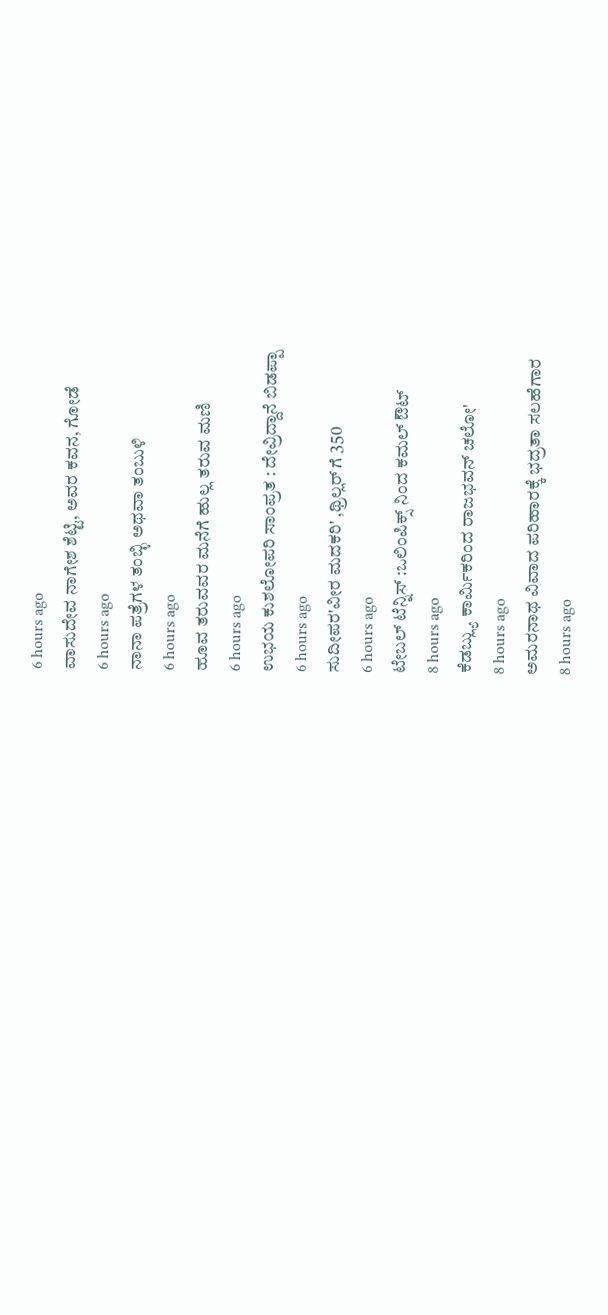6 hours ago
ವಾಸುದೇವ ನಾಗೇಶ ಶೆಟ್ಟಿ, ಅವರ ಕವನ, ಗೋಡೆ
6 hours ago
ನಾನಾ ಪತ್ರೆಗಳ ತಂಬ್ಳಿ ಅಥವಾ ತಂಬುಳಿ
6 hours ago
ಹೂವ ತರುವವರ ಮನೆಗೆ ಹುಲ್ಲ ತರುವ ಮಣಿ
6 hours ago
ಉಭಯ ಕುಶಲೋಪರಿ ಸಾಂಪ್ರತ : ದೇವ್ರಿದ್ದಾನೆ ಬಿಡಪ್ಪಾ
6 hours ago
ಸುದೀಪರ'ವೀರ ಮದಕರಿ' ,ಥ್ರಿಲ್ಲರ್ ಗೆ 350
6 hours ago
ಟೇಬಲ್ ಟೆನ್ನಿಸ್ :ಒಲಿಂಪಿಕ್ಸ್ ನಿಂದ ಕಮಲ್ ಔಟ್
8 hours ago
ಕೆಡಬ್ಲ್ಯು ಕಾರ್ಮಿಕರಿಂದ ರಾಜಭವನ್ ಚಲೋ'
8 hours ago
ಅಮರನಾಥ ವಿವಾದ ಪರಿಹಾರಕ್ಕೆ ಭದ್ರತಾ ಸಲಹೆಗಾರ
8 hours ago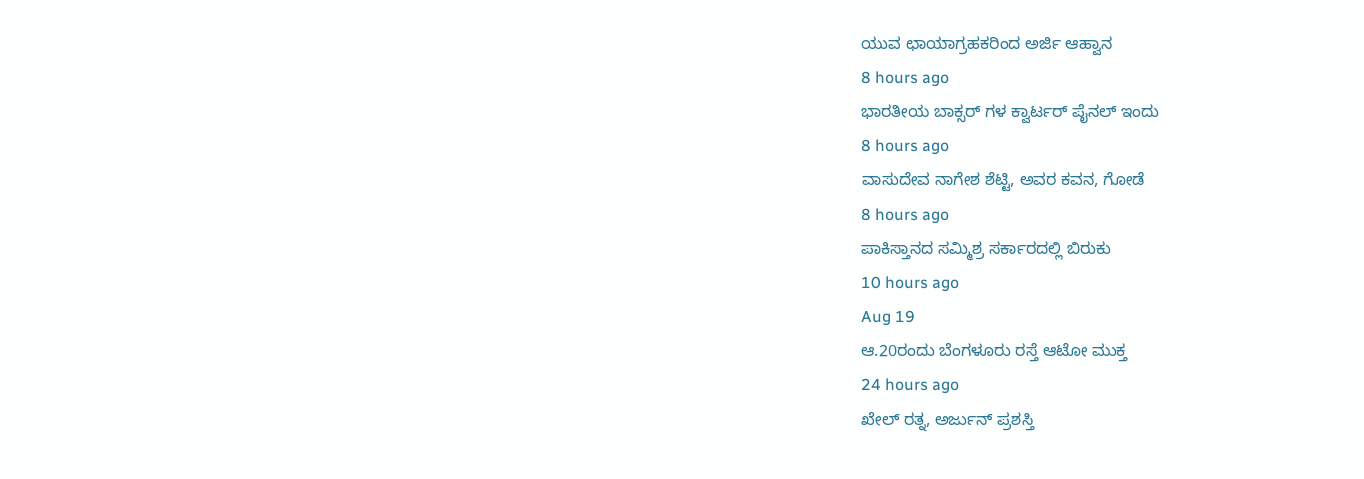ಯುವ ಛಾಯಾಗ್ರಹಕರಿಂದ ಅರ್ಜಿ ಆಹ್ವಾನ
8 hours ago
ಭಾರತೀಯ ಬಾಕ್ಸರ್ ಗಳ ಕ್ವಾರ್ಟರ್ ಪೈನಲ್ ಇಂದು
8 hours ago
ವಾಸುದೇವ ನಾಗೇಶ ಶೆಟ್ಟಿ, ಅವರ ಕವನ, ಗೋಡೆ
8 hours ago
ಪಾಕಿಸ್ತಾನದ ಸಮ್ಮಿಶ್ರ ಸರ್ಕಾರದಲ್ಲಿ ಬಿರುಕು
10 hours ago
Aug 19
ಆ.20ರಂದು ಬೆಂಗಳೂರು ರಸ್ತೆ ಆಟೋ ಮುಕ್ತ
24 hours ago
ಖೇಲ್ ರತ್ನ, ಅರ್ಜುನ್ ಪ್ರಶಸ್ತಿ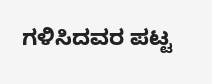ಗಳಿಸಿದವರ ಪಟ್ಟ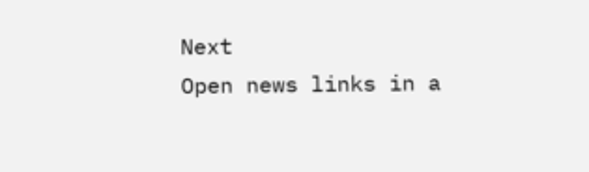Next
Open news links in a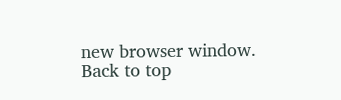new browser window.
Back to top